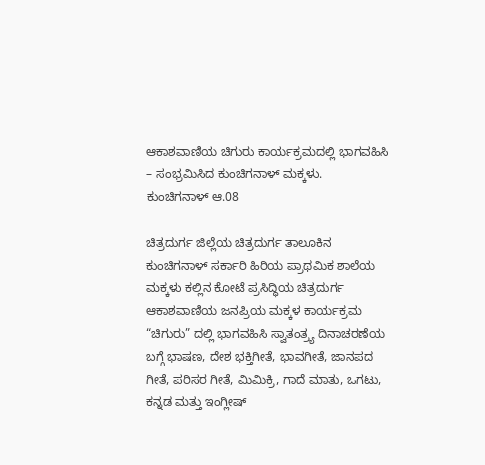ಆಕಾಶವಾಣಿಯ ಚಿಗುರು ಕಾರ್ಯಕ್ರಮದಲ್ಲಿ ಭಾಗವಹಿಸಿ – ಸಂಭ್ರಮಿಸಿದ ಕುಂಚಿಗನಾಳ್ ಮಕ್ಕಳು.
ಕುಂಚಿಗನಾಳ್ ಆ.08

ಚಿತ್ರದುರ್ಗ ಜಿಲ್ಲೆಯ ಚಿತ್ರದುರ್ಗ ತಾಲೂಕಿನ ಕುಂಚಿಗನಾಳ್ ಸರ್ಕಾರಿ ಹಿರಿಯ ಪ್ರಾಥಮಿಕ ಶಾಲೆಯ ಮಕ್ಕಳು ಕಲ್ಲಿನ ಕೋಟೆ ಪ್ರಸಿದ್ಧಿಯ ಚಿತ್ರದುರ್ಗ ಆಕಾಶವಾಣಿಯ ಜನಪ್ರಿಯ ಮಕ್ಕಳ ಕಾರ್ಯಕ್ರಮ “ಚಿಗುರು” ದಲ್ಲಿ ಭಾಗವಹಿಸಿ ಸ್ವಾತಂತ್ರ್ಯ ದಿನಾಚರಣೆಯ ಬಗ್ಗೆ ಭಾಷಣ, ದೇಶ ಭಕ್ತಿಗೀತೆ, ಭಾವಗೀತೆ, ಜಾನಪದ ಗೀತೆ, ಪರಿಸರ ಗೀತೆ, ಮಿಮಿಕ್ರಿ, ಗಾದೆ ಮಾತು, ಒಗಟು, ಕನ್ನಡ ಮತ್ತು ಇಂಗ್ಲೀಷ್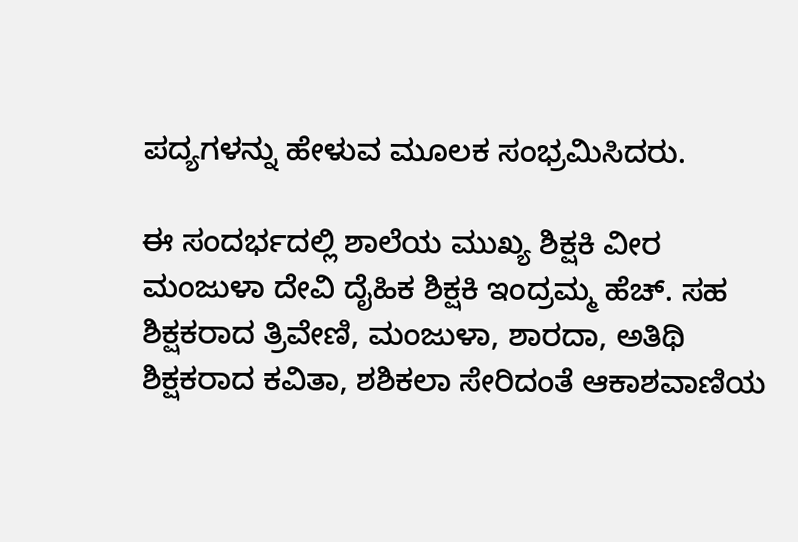ಪದ್ಯಗಳನ್ನು ಹೇಳುವ ಮೂಲಕ ಸಂಭ್ರಮಿಸಿದರು.

ಈ ಸಂದರ್ಭದಲ್ಲಿ ಶಾಲೆಯ ಮುಖ್ಯ ಶಿಕ್ಷಕಿ ವೀರ ಮಂಜುಳಾ ದೇವಿ ದೈಹಿಕ ಶಿಕ್ಷಕಿ ಇಂದ್ರಮ್ಮ ಹೆಚ್. ಸಹ ಶಿಕ್ಷಕರಾದ ತ್ರಿವೇಣಿ, ಮಂಜುಳಾ, ಶಾರದಾ, ಅತಿಥಿ ಶಿಕ್ಷಕರಾದ ಕವಿತಾ, ಶಶಿಕಲಾ ಸೇರಿದಂತೆ ಆಕಾಶವಾಣಿಯ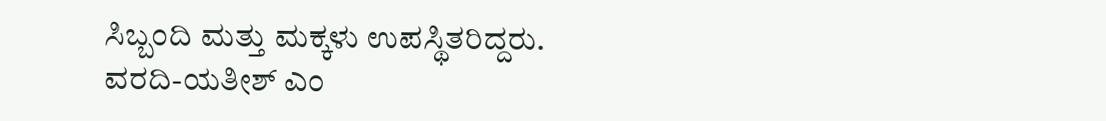ಸಿಬ್ಬಂದಿ ಮತ್ತು ಮಕ್ಕಳು ಉಪಸ್ಥಿತರಿದ್ದರು.
ವರದಿ-ಯತೀಶ್ ಎಂ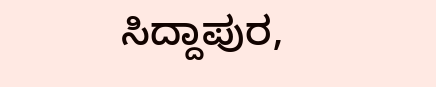ಸಿದ್ದಾಪುರ,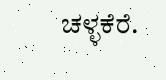ಚಳ್ಳಕೆರೆ.